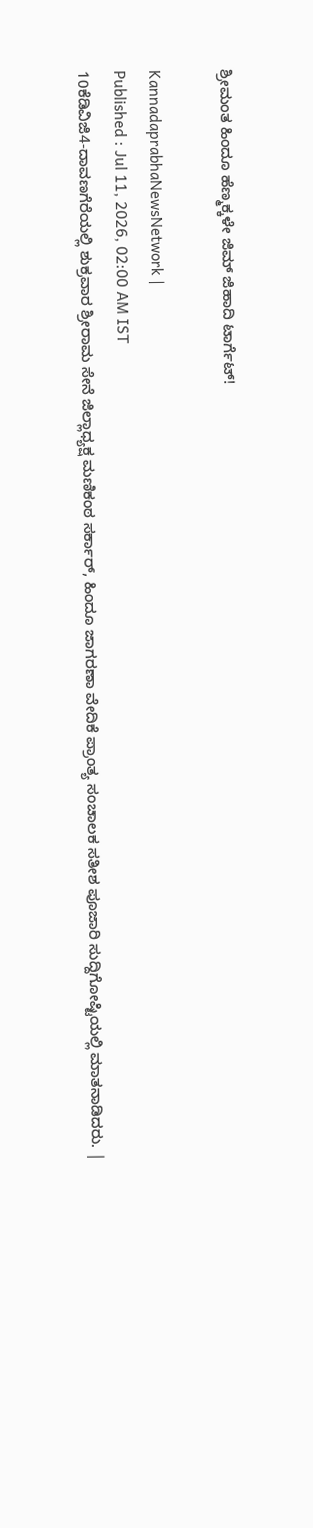ಶ್ರೀಮಂತ ಹಿಂದೂ ಹೆಣ್ಮಕ್ಕಳೇ ಜಿಮ್ ಜಿಹಾದಿ ಟಾರ್ಗೆಟ್‌!

KannadaprabhaNewsNetwork |
Published : Jul 11, 2026, 02:00 AM IST
10ಕೆಡಿವಿಜಿ4-ದಾವಣಗೆರೆಯಲ್ಲಿ ಶುಕ್ರವಾರ ಶ್ರೀರಾಮ ಸೇನೆ ಜಿಲ್ಲಾಧ್ಯಕ್ಷ ಮಣಿಕಂಠ ಸರ್ಕಾರ್, ಹಿಂದೂ ಜಾಗರಣಾ ವೇದಿಕೆ ಪ್ರಾಂತ್ಯ ಸಂಚಾಲಕ ಸತೀಶ ಪೂಜಾರಿ ಸುದ್ದಿಗೋಷ್ಟಿಯಲ್ಲಿ ಮಾತನಾಡಿದರು. |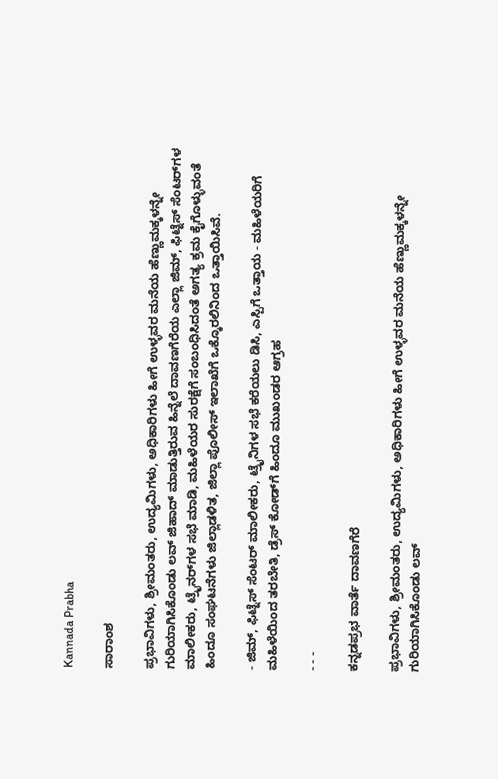Kannada Prabha

ಸಾರಾಂಶ

ಪ್ರಭಾವಿಗಳು, ಶ್ರೀಮಂತರು, ಉದ್ಯಮಿಗಳು, ಅಧಿಕಾರಿಗಳು ಹೀಗೆ ಉಳ್ಳವರ ಮನೆಯ ಹೆಣ್ಣುಮಕ್ಕಳನ್ನೇ ಗುರಿಯಾಗಿಸಿಕೊಂಡು ಲವ್ ಜಿಹಾದ್ ಮಾಡುತ್ತಿರುವ ಹಿನ್ನೆಲೆ ದಾವಣಗೆರೆಯ ಎಲ್ಲಾ ಜಿಮ್‌, ಫಿಟ್ನೆಸ್ ಸೆಂಟರ್‌ಗಳ ಮಾಲೀಕರು, ಟ್ರೈನರ್‌ಗಳ ಸಭೆ ಮಾಡಿ, ಮಹಿಳೆಯರ ಸುರಕ್ಷೆಗೆ ಸಂಬಂಧಿಸಿದಂತೆ ಅಗತ್ಯ ಕ್ರಮ ಕೈಗೊಳ್ಳುವಂತೆ ಹಿಂದೂ ಸಂಘಟನೆಗಳು ಜಿಲ್ಲಾಡಳಿತ, ಜಿಲ್ಲಾ ಪೊಲೀಸ್ ಇಲಾಖೆಗೆ ಒಕ್ಕೊರಲಿನಿಂದ ಒತ್ತಾಯಿಸಿವೆ.

- ಜಿಮ್‌, ಫಿಟ್ನೆಸ್‌ ಸೆಂಟರ್ ಮಾಲೀಕರು, ಟ್ರೈನಿಗಳ ಸಭೆ ಕರೆಯಲು ಡಿಸಿ, ಎಸ್ಪಿಗೆ ಒತ್ತಾಯ - ಮಹಿಳೆಯರಿಗೆ ಮಹಿಳೆಯಿಂದ ತರಬೇತಿ, ಡ್ರೆಸ್‌ ಕೋಡ್‌ಗೆ ಹಿಂದೂ ಮುಖಂಡರ ಆಗ್ರಹ

- - -

ಕನ್ನಡಪ್ರಭ ವಾರ್ತೆ ದಾವಣಗೆರೆ

ಪ್ರಭಾವಿಗಳು, ಶ್ರೀಮಂತರು, ಉದ್ಯಮಿಗಳು, ಅಧಿಕಾರಿಗಳು ಹೀಗೆ ಉಳ್ಳವರ ಮನೆಯ ಹೆಣ್ಣುಮಕ್ಕಳನ್ನೇ ಗುರಿಯಾಗಿಸಿಕೊಂಡು ಲವ್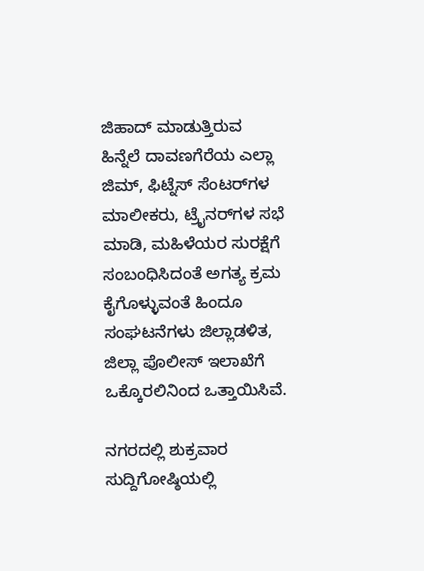ಜಿಹಾದ್ ಮಾಡುತ್ತಿರುವ ಹಿನ್ನೆಲೆ ದಾವಣಗೆರೆಯ ಎಲ್ಲಾ ಜಿಮ್‌, ಫಿಟ್ನೆಸ್ ಸೆಂಟರ್‌ಗಳ ಮಾಲೀಕರು, ಟ್ರೈನರ್‌ಗಳ ಸಭೆ ಮಾಡಿ, ಮಹಿಳೆಯರ ಸುರಕ್ಷೆಗೆ ಸಂಬಂಧಿಸಿದಂತೆ ಅಗತ್ಯ ಕ್ರಮ ಕೈಗೊಳ್ಳುವಂತೆ ಹಿಂದೂ ಸಂಘಟನೆಗಳು ಜಿಲ್ಲಾಡಳಿತ, ಜಿಲ್ಲಾ ಪೊಲೀಸ್ ಇಲಾಖೆಗೆ ಒಕ್ಕೊರಲಿನಿಂದ ಒತ್ತಾಯಿಸಿವೆ.

ನಗರದಲ್ಲಿ ಶುಕ್ರವಾರ ಸುದ್ದಿಗೋಷ್ಠಿಯಲ್ಲಿ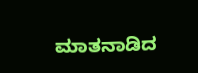ಮಾತನಾಡಿದ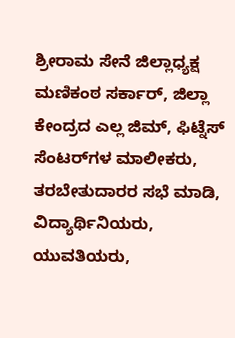ಶ್ರೀರಾಮ ಸೇನೆ ಜಿಲ್ಲಾಧ್ಯಕ್ಷ ಮಣಿಕಂಠ ಸರ್ಕಾರ್, ಜಿಲ್ಲಾ ಕೇಂದ್ರದ ಎಲ್ಲ ಜಿಮ್‌, ಫಿಟ್ನೆಸ್ ಸೆಂಟರ್‌ಗಳ ಮಾಲೀಕರು, ತರಬೇತುದಾರರ ಸಭೆ ಮಾಡಿ, ವಿದ್ಯಾರ್ಥಿನಿಯರು, ಯುವತಿಯರು,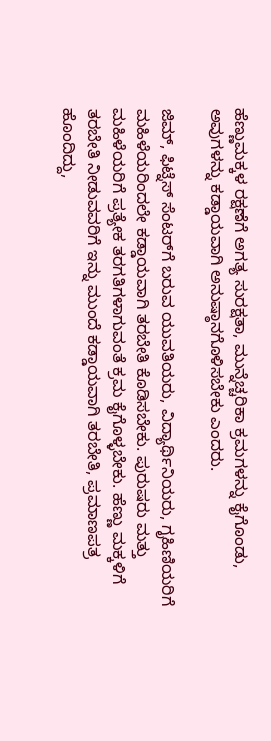ಹೆಣ್ಣುಮಕ್ಕಳ ರಕ್ಷಣೆಗೆ ಅಗತ್ಯ ಸುರಕ್ಷತಾ, ಮುನ್ನೆಚ್ಚರಿಕಾ ಕ್ರಮಗಳನ್ನು ಕೈಗೊಂಡು, ಅವುಗಳನ್ನು ಕಡ್ಡಾಯವಾಗಿ ಅನುಷ್ಠಾನಗೊಳಿಸಬೇಕು ಎಂದರು.

ಜಿಮ್, ಫಿಟ್ನೆಸ್ ಸೆಂಟರ್‌ಗೆ ಬರುವ ಯುವತಿಯರು, ವಿದ್ಯಾರ್ಥಿನಿಯರು, ಗೃಹಿಣಿಯರಿಗೆ ಮಹಿಳೆಯರಿಂದಲೇ ಕಡ್ಡಾಯವಾಗಿ ತರಬೇತಿ ಕೊಡಿಸಬೇಕು. ಪುರುಷರು ಮತ್ತು ಮಹಿಳೆಯರಿಗೆ ಪ್ರತ್ಯೇಕ ತರಗತಿಗಳಾಗುವಂತೆ ಕ್ರಮ ಕೈಗೊಳ್ಳಬೇಕು. ಹೆಣ್ಣು ಮಕ್ಕಳಿಗೆ ತರಬೇತಿ ನೀಡುವವರಿಗೆ ಇನ್ನು ಮುಂದೆ ಕಡ್ಡಾಯವಾಗಿ ತರಬೇತಿ, ಪ್ರಮಾಣಪತ್ರ ಹೊಂದಿದ್ದು,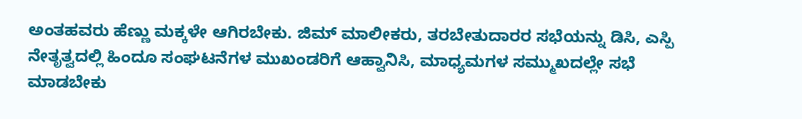ಅಂತಹವರು ಹೆಣ್ಣು ಮಕ್ಕಳೇ ಆಗಿರಬೇಕು. ಜಿಮ್ ಮಾಲೀಕರು, ತರಬೇತುದಾರರ ಸಭೆಯನ್ನು ಡಿಸಿ, ಎಸ್ಪಿ ನೇತೃತ್ವದಲ್ಲಿ ಹಿಂದೂ ಸಂಘಟನೆಗಳ ಮುಖಂಡರಿಗೆ ಆಹ್ವಾನಿಸಿ, ಮಾಧ್ಯಮಗಳ ಸಮ್ಮುಖದಲ್ಲೇ ಸಭೆ ಮಾಡಬೇಕು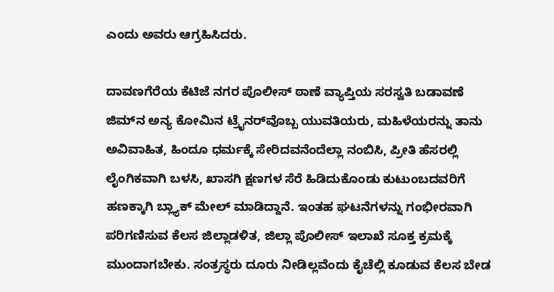ಎಂದು ಅವರು ಆಗ್ರಹಿಸಿದರು.

ದಾವಣಗೆರೆಯ ಕೆಟಿಜೆ ನಗರ ಪೊಲೀಸ್ ಠಾಣೆ ವ್ಯಾಪ್ತಿಯ ಸರಸ್ವತಿ ಬಡಾವಣೆ ಜಿಮ್‌ನ ಅನ್ಯ ಕೋಮಿನ ಟ್ರೈನರ್‌ವೊಬ್ಬ ಯುವತಿಯರು, ಮಹಿಳೆಯರನ್ನು ತಾನು ಅವಿವಾಹಿತ, ಹಿಂದೂ ಧರ್ಮಕ್ಕೆ ಸೇರಿದವನೆಂದೆಲ್ಲಾ ನಂಬಿಸಿ, ಪ್ರೀತಿ ಹೆಸರಲ್ಲಿ ಲೈಂಗಿಕವಾಗಿ ಬಳಸಿ, ಖಾಸಗಿ ಕ್ಷಣಗಳ ಸೆರೆ ಹಿಡಿದುಕೊಂಡು ಕುಟುಂಬದವರಿಗೆ ಹಣಕ್ಕಾಗಿ ಬ್ಲ್ಯಾಕ್ ಮೇಲ್ ಮಾಡಿದ್ದಾನೆ. ಇಂತಹ ಘಟನೆಗಳನ್ನು ಗಂಭೀರವಾಗಿ ಪರಿಗಣಿಸುವ ಕೆಲಸ ಜಿಲ್ಲಾಡಳಿತ, ಜಿಲ್ಲಾ ಪೊಲೀಸ್ ಇಲಾಖೆ ಸೂಕ್ತ ಕ್ರಮಕ್ಕೆ ಮುಂದಾಗಬೇಕು. ಸಂತ್ರಸ್ಥರು ದೂರು ನೀಡಿಲ್ಲವೆಂದು ಕೈಚೆಲ್ಲಿ ಕೂಡುವ ಕೆಲಸ ಬೇಡ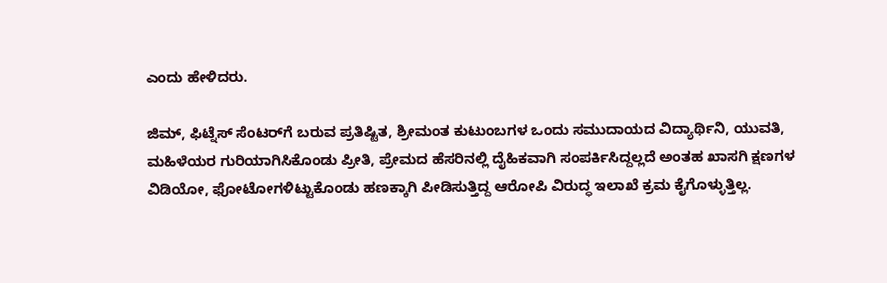ಎಂದು ಹೇಳಿದರು.

ಜಿಮ್‌, ಫಿಟ್ನೆಸ್ ಸೆಂಟರ್‌ಗೆ ಬರುವ ಪ್ರತಿಷ್ಟಿತ, ಶ್ರೀಮಂತ ಕುಟುಂಬಗಳ ಒಂದು ಸಮುದಾಯದ ವಿದ್ಯಾರ್ಥಿನಿ, ಯುವತಿ, ಮಹಿಳೆಯರ ಗುರಿಯಾಗಿಸಿಕೊಂಡು ಪ್ರೀತಿ, ಪ್ರೇಮದ ಹೆಸರಿನಲ್ಲಿ ದೈಹಿಕವಾಗಿ ಸಂಪರ್ಕಿಸಿದ್ದಲ್ಲದೆ ಅಂತಹ ಖಾಸಗಿ ಕ್ಷಣಗಳ ವಿಡಿಯೋ, ಫೋಟೋಗಳಿಟ್ಟುಕೊಂಡು ಹಣಕ್ಕಾಗಿ ಪೀಡಿಸುತ್ತಿದ್ದ ಆರೋಪಿ ವಿರುದ್ಧ ಇಲಾಖೆ ಕ್ರಮ ಕೈಗೊಳ್ಳುತ್ತಿಲ್ಲ.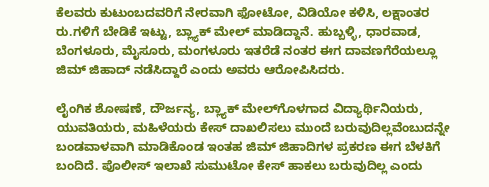ಕೆಲವರು ಕುಟುಂಬದವರಿಗೆ ನೇರವಾಗಿ ಫೋಟೋ, ವಿಡಿಯೋ ಕಳಿಸಿ, ಲಕ್ಷಾಂತರ ರು.ಗಳಿಗೆ ಬೇಡಿಕೆ ಇಟ್ಟು, ಬ್ಲ್ಯಾಕ್ ಮೇಲ್ ಮಾಡಿದ್ದಾನೆ. ಹುಬ್ಬಳ್ಳಿ, ಧಾರವಾಡ, ಬೆಂಗಳೂರು, ಮೈಸೂರು, ಮಂಗಳೂರು ಇತರೆಡೆ ನಂತರ ಈಗ ದಾವಣಗೆರೆಯಲ್ಲೂ ಜಿಮ್ ಜಿಹಾದ್ ನಡೆಸಿದ್ದಾರೆ ಎಂದು ಅವರು ಆರೋಪಿಸಿದರು.

ಲೈಂಗಿಕ ಶೋಷಣೆ, ದೌರ್ಜನ್ಯ, ಬ್ಲ್ಯಾಕ್ ಮೇಲ್‌ಗೊಳಗಾದ ವಿದ್ಯಾರ್ಥಿನಿಯರು, ಯುವತಿಯರು, ಮಹಿಳೆಯರು ಕೇಸ್ ದಾಖಲಿಸಲು ಮುಂದೆ ಬರುವುದಿಲ್ಲವೆಂಬುದನ್ನೇ ಬಂಡವಾಳವಾಗಿ ಮಾಡಿಕೊಂಡ ಇಂತಹ ಜಿಮ್ ಜಿಹಾದಿಗಳ ಪ್ರಕರಣ ಈಗ ಬೆಳಕಿಗೆ ಬಂದಿದೆ. ಪೊಲೀಸ್ ಇಲಾಖೆ ಸುಮುಟೋ ಕೇಸ್ ಹಾಕಲು ಬರುವುದಿಲ್ಲ ಎಂದು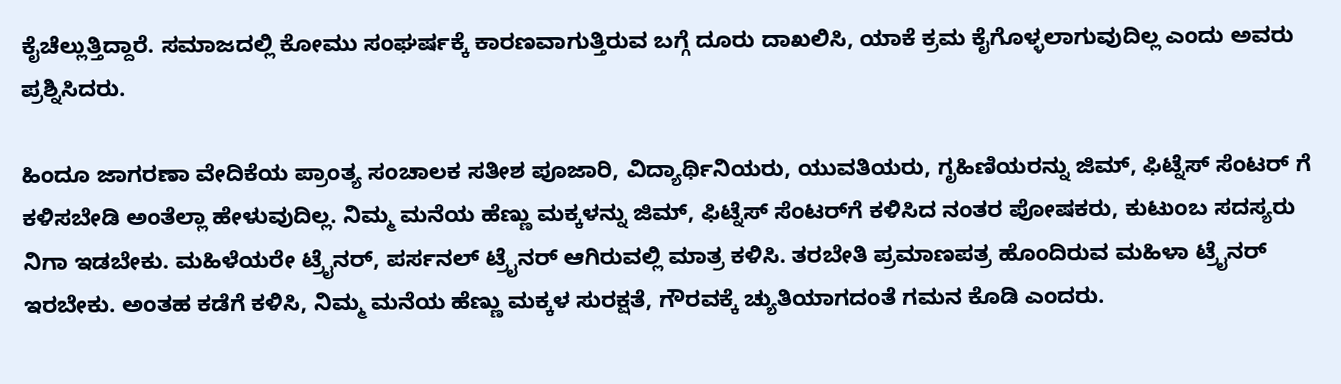ಕೈಚೆಲ್ಲುತ್ತಿದ್ದಾರೆ. ಸಮಾಜದಲ್ಲಿ ಕೋಮು ಸಂಘರ್ಷಕ್ಕೆ ಕಾರಣವಾಗುತ್ತಿರುವ ಬಗ್ಗೆ ದೂರು ದಾಖಲಿಸಿ, ಯಾಕೆ ಕ್ರಮ ಕೈಗೊಳ್ಳಲಾಗುವುದಿಲ್ಲ ಎಂದು ಅವರು ಪ್ರಶ್ನಿಸಿದರು.

ಹಿಂದೂ ಜಾಗರಣಾ ವೇದಿಕೆಯ ಪ್ರಾಂತ್ಯ ಸಂಚಾಲಕ ಸತೀಶ ಪೂಜಾರಿ, ವಿದ್ಯಾರ್ಥಿನಿಯರು, ಯುವತಿಯರು, ಗೃಹಿಣಿಯರನ್ನು ಜಿಮ್‌, ಫಿಟ್ನೆಸ್ ಸೆಂಟರ್ ಗೆ ಕಳಿಸಬೇಡಿ ಅಂತೆಲ್ಲಾ ಹೇಳುವುದಿಲ್ಲ. ನಿಮ್ಮ ಮನೆಯ ಹೆಣ್ಣು ಮಕ್ಕಳನ್ನು ಜಿಮ್‌, ಫಿಟ್ನೆಸ್ ಸೆಂಟರ್‌ಗೆ ಕಳಿಸಿದ ನಂತರ ಪೋಷಕರು, ಕುಟುಂಬ ಸದಸ್ಯರು ನಿಗಾ ಇಡಬೇಕು. ಮಹಿಳೆಯರೇ ಟ್ರೈನರ್, ಪರ್ಸನಲ್ ಟ್ರೈನರ್‌ ಆಗಿರುವಲ್ಲಿ ಮಾತ್ರ ಕಳಿಸಿ. ತರಬೇತಿ ಪ್ರಮಾಣಪತ್ರ ಹೊಂದಿರುವ ಮಹಿಳಾ ಟ್ರೈನರ್ ಇರಬೇಕು. ಅಂತಹ ಕಡೆಗೆ ಕಳಿಸಿ, ನಿಮ್ಮ ಮನೆಯ ಹೆಣ್ಣು ಮಕ್ಕಳ ಸುರಕ್ಷತೆ, ಗೌರವಕ್ಕೆ ಚ್ಯುತಿಯಾಗದಂತೆ ಗಮನ ಕೊಡಿ ಎಂದರು.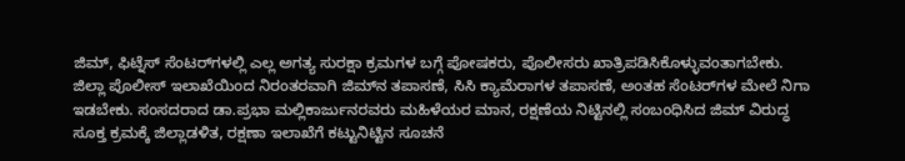ಜಿಮ್‌, ಫಿಟ್ನೆಸ್‌ ಸೆಂಟರ್‌ಗಳಲ್ಲಿ ಎಲ್ಲ ಅಗತ್ಯ ಸುರಕ್ಷಾ ಕ್ರಮಗಳ ಬಗ್ಗೆ ಪೋಷಕರು, ಪೊಲೀಸರು ಖಾತ್ರಿಪಡಿಸಿಕೊಳ್ಳುವಂತಾಗಬೇಕು. ಜಿಲ್ಲಾ ಪೊಲೀಸ್ ಇಲಾಖೆಯಿಂದ ನಿರಂತರವಾಗಿ ಜಿಮ್‌ನ ತಪಾಸಣೆ, ಸಿಸಿ ಕ್ಯಾಮೆರಾಗಳ ತಪಾಸಣೆ, ಅಂತಹ ಸೆಂಟರ್‌ಗಳ ಮೇಲೆ ನಿಗಾ ಇಡಬೇಕು. ಸಂಸದರಾದ ಡಾ.ಪ್ರಭಾ ಮಲ್ಲಿಕಾರ್ಜುನರವರು ಮಹಿಳೆಯರ ಮಾನ, ರಕ್ಷಣೆಯ ನಿಟ್ಟಿನಲ್ಲಿ ಸಂಬಂಧಿಸಿದ ಜಿಮ್ ವಿರುದ್ಧ ಸೂಕ್ತ ಕ್ರಮಕ್ಕೆ ಜಿಲ್ಲಾಡಳಿತ, ರಕ್ಷಣಾ ಇಲಾಖೆಗೆ ಕಟ್ಟುನಿಟ್ಟಿನ ಸೂಚನೆ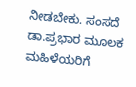ನೀಡಬೇಕು. ಸಂಸದೆ ಡಾ.ಪ್ರಭಾರ ಮೂಲಕ ಮಹಿಳೆಯರಿಗೆ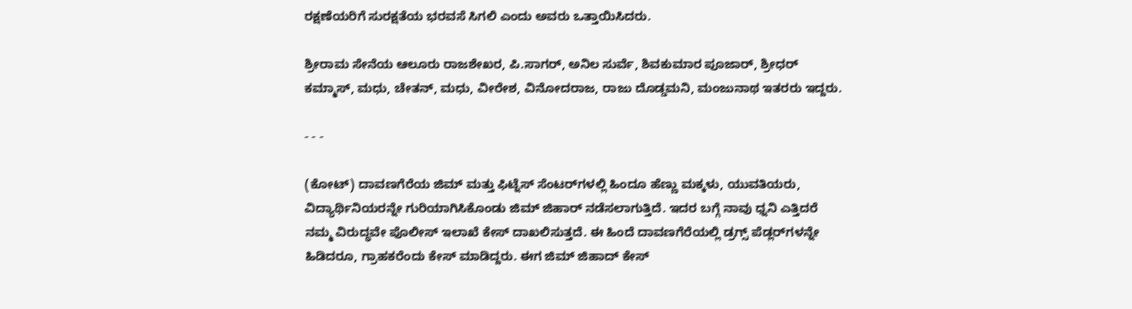ರಕ್ಷಣೆಯರಿಗೆ ಸುರಕ್ಷತೆಯ ಭರವಸೆ ಸಿಗಲಿ ಎಂದು ಅವರು ಒತ್ತಾಯಿಸಿದರು.

ಶ್ರೀರಾಮ ಸೇನೆಯ ಆಲೂರು ರಾಜಶೇಖರ, ಪಿ.ಸಾಗರ್, ಅನಿಲ ಸುರ್ವೆ, ಶಿವಕುಮಾರ ಪೂಜಾರ್, ಶ್ರೀಧರ್ ಕಮ್ಮಾಸ್, ಮಧು, ಚೇತನ್, ಮಧು, ವೀರೇಶ, ವಿನೋದರಾಜ, ರಾಜು ದೊಡ್ಡಮನಿ, ಮಂಜುನಾಥ ಇತರರು ಇದ್ದರು.

- - -

(ಕೋಟ್‌) ದಾವಣಗೆರೆಯ ಜಿಮ್‌ ಮತ್ತು ಫಿಟ್ನೆಸ್ ಸೆಂಟರ್‌ಗಳಲ್ಲಿ ಹಿಂದೂ ಹೆಣ್ಣು ಮಕ್ಕಳು, ಯುವತಿಯರು, ವಿದ್ಯಾರ್ಥಿನಿಯರನ್ನೇ ಗುರಿಯಾಗಿಸಿಕೊಂಡು ಜಿಮ್‌ ಜಿಹಾರ್ ನಡೆಸಲಾಗುತ್ತಿದೆ. ಇದರ ಬಗ್ಗೆ ನಾವು ಧ್ನನಿ ಎತ್ತಿದರೆ ನಮ್ಮ ವಿರುದ್ಧವೇ ಪೊಲೀಸ್ ಇಲಾಖೆ ಕೇಸ್ ದಾಖಲಿಸುತ್ತದೆ. ಈ ಹಿಂದೆ ದಾವಣಗೆರೆಯಲ್ಲಿ ಡ್ರಗ್ಸ್ ಪೆಡ್ಲರ್‌ಗಳನ್ನೇ ಹಿಡಿದರೂ, ಗ್ರಾಹಕರೆಂದು ಕೇಸ್ ಮಾಡಿದ್ದರು. ಈಗ ಜಿಮ್ ಜಿಹಾದ್ ಕೇಸ್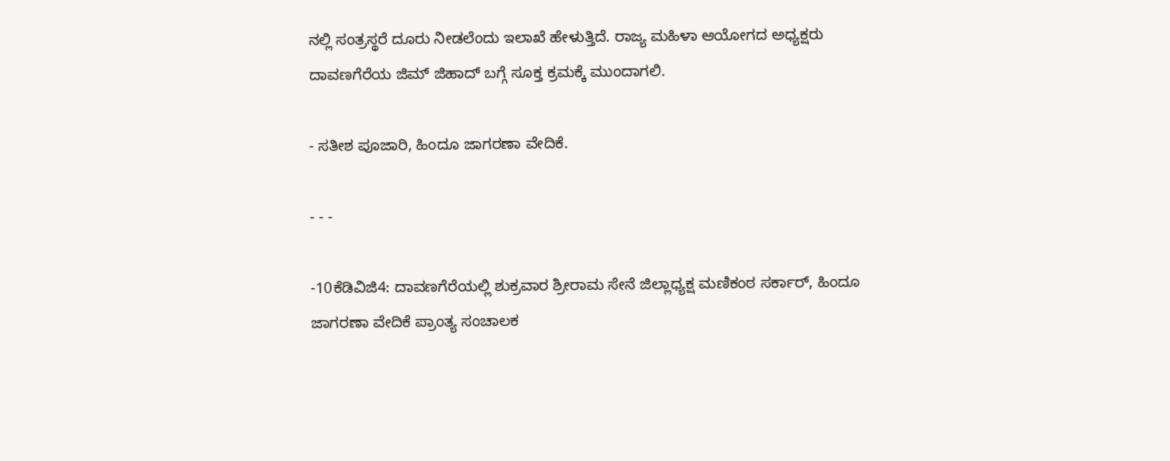ನಲ್ಲಿ ಸಂತ್ರಸ್ಥರೆ ದೂರು ನೀಡಲೆಂದು ಇಲಾಖೆ ಹೇಳುತ್ತಿದೆ. ರಾಜ್ಯ ಮಹಿಳಾ ಆಯೋಗದ ಅಧ್ಯಕ್ಷರು ದಾವಣಗೆರೆಯ ಜಿಮ್ ಜಿಹಾದ್ ಬಗ್ಗೆ ಸೂಕ್ತ ಕ್ರಮಕ್ಕೆ ಮುಂದಾಗಲಿ.

- ಸತೀಶ ಪೂಜಾರಿ, ಹಿಂದೂ ಜಾಗರಣಾ ವೇದಿಕೆ.

- - -

-10ಕೆಡಿವಿಜಿ4: ದಾವಣಗೆರೆಯಲ್ಲಿ ಶುಕ್ರವಾರ ಶ್ರೀರಾಮ ಸೇನೆ ಜಿಲ್ಲಾಧ್ಯಕ್ಷ ಮಣಿಕಂಠ ಸರ್ಕಾರ್, ಹಿಂದೂ ಜಾಗರಣಾ ವೇದಿಕೆ ಪ್ರಾಂತ್ಯ ಸಂಚಾಲಕ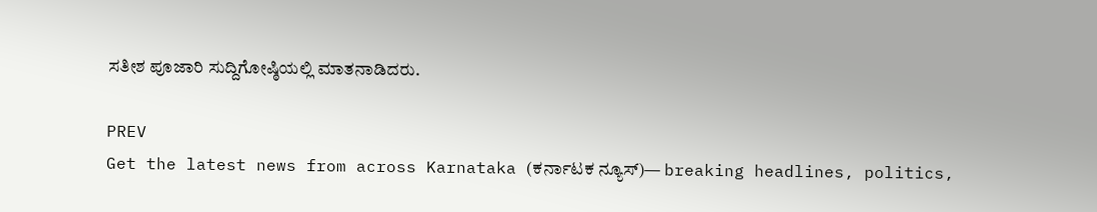ಸತೀಶ ಪೂಜಾರಿ ಸುದ್ದಿಗೋಷ್ಠಿಯಲ್ಲಿ ಮಾತನಾಡಿದರು.

PREV
Get the latest news from across Karnataka (ಕರ್ನಾಟಕ ನ್ಯೂಸ್)— breaking headlines, politics,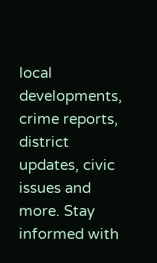local developments, crime reports, district updates, civic issues and more. Stay informed with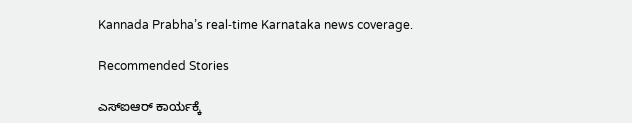Kannada Prabha’s real‑time Karnataka news coverage.

Recommended Stories

ಎಸ್‌ಐಆರ್‌ ಕಾರ್ಯಕ್ಕೆ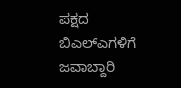ಪಕ್ಷದ ಬಿಎಲ್‌ಎಗಳಿಗೆ ಜವಾಬ್ದಾರಿ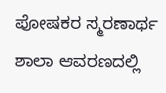ಪೋಷಕರ ಸ್ಮರಣಾರ್ಥ ಶಾಲಾ ಆವರಣದಲ್ಲಿ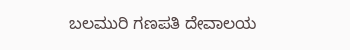ಬಲಮುರಿ ಗಣಪತಿ ದೇವಾಲಯ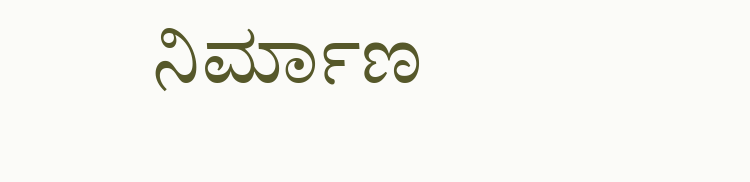ನಿರ್ಮಾಣ